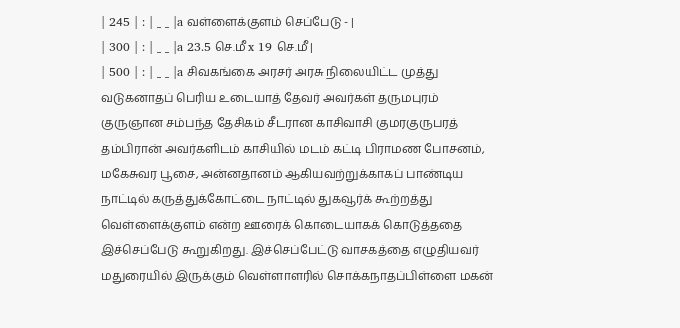| 245 | : | _ _ |a வள்ளைக்குளம் செப்பேடு - |
| 300 | : | _ _ |a 23.5 செ.மீ x 19 செ.மீ |
| 500 | : | _ _ |a சிவகங்கை அரசர் அரசு நிலையிட்ட முத்து வடுகனாதப் பெரிய உடையாத் தேவர் அவர்கள் தருமபுரம் குருஞான சம்பந்த தேசிகம் சீடரான காசிவாசி குமரகுருபரத் தம்பிரான் அவர்களிடம் காசியில் மடம் கட்டி பிராமண போசனம், மகேசுவர பூசை, அன்னதானம் ஆகியவற்றுக்காகப் பாண்டிய நாட்டில் கருத்துக்கோட்டை நாட்டில் துகவூர்க் கூற்றத்து வெள்ளைக்குளம் என்ற ஊரைக் கொடையாகக் கொடுத்ததை இச்செப்பேடு கூறுகிறது. இச்செப்பேட்டு வாசகத்தை எழுதியவர் மதுரையில் இருக்கும் வெள்ளாளரில் சொக்கநாதப்பிள்ளை மகன்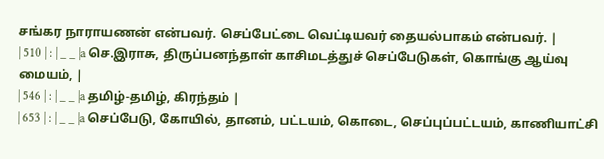சங்கர நாராயணன் என்பவர். செப்பேட்டை வெட்டியவர் தையல்பாகம் என்பவர். |
| 510 | : | _ _ |a செ.இராசு, திருப்பனந்தாள் காசிமடத்துச் செப்பேடுகள், கொங்கு ஆய்வு மையம், |
| 546 | : | _ _ |a தமிழ்-தமிழ், கிரந்தம் |
| 653 | : | _ _ |a செப்பேடு, கோயில், தானம், பட்டயம், கொடை, செப்புப்பட்டயம், காணியாட்சி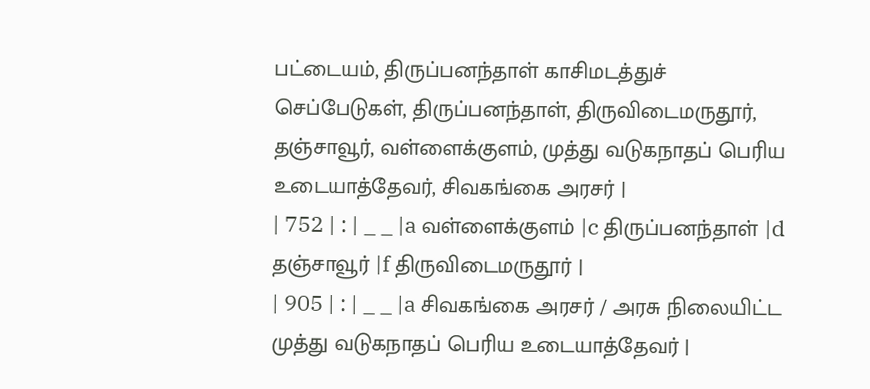பட்டையம், திருப்பனந்தாள் காசிமடத்துச் செப்பேடுகள், திருப்பனந்தாள், திருவிடைமருதூர், தஞ்சாவூர், வள்ளைக்குளம், முத்து வடுகநாதப் பெரிய உடையாத்தேவர், சிவகங்கை அரசர் |
| 752 | : | _ _ |a வள்ளைக்குளம் |c திருப்பனந்தாள் |d தஞ்சாவூர் |f திருவிடைமருதூர் |
| 905 | : | _ _ |a சிவகங்கை அரசர் / அரசு நிலையிட்ட முத்து வடுகநாதப் பெரிய உடையாத்தேவர் |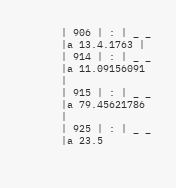| 906 | : | _ _ |a 13.4.1763 |
| 914 | : | _ _ |a 11.09156091 |
| 915 | : | _ _ |a 79.45621786 |
| 925 | : | _ _ |a 23.5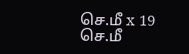செ.மீ x 19 செ.மீ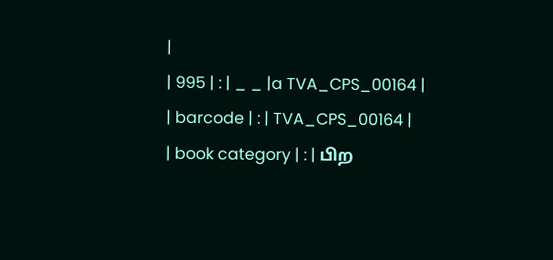|
| 995 | : | _ _ |a TVA_CPS_00164 |
| barcode | : | TVA_CPS_00164 |
| book category | : | பிற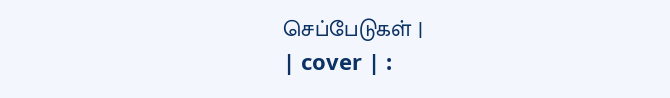செப்பேடுகள் |
| cover | :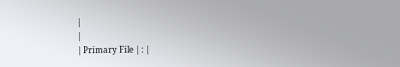|
|
| Primary File | : |